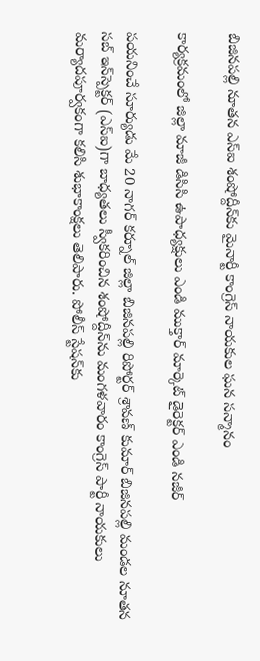బిజినపల్లి నూతన ఎస్ఐ శంషోద్దీన్‌కు మైనార్టీ కాంగ్రెస్ నాయకుల ఘన సన్మానం

కార్యక్రమంలో జిల్లా మాజీ డిసిసి ఉపాధ్యక్షులు ఎండి ముక్తార్ మార్కెట్ డైరెక్టర్ ఎండి నజీర్

పయనించే సూర్యుడు మే 20 నాగర్ కర్నూల్ జిల్లా బిజినపల్లి రిపోర్టర్ శ్రావణ్ కుమార్ బిజినపల్లి మండల నూతన సబ్‌ ఇన్‌స్పెక్టర్‌ (ఎస్ఐ)గా బాధ్యతలు స్వీకరించిన శంషోద్దీన్‌ను మంగళవారం కాంగ్రెస్ పార్టీ నాయకులు మర్యాదపూర్వకంగా కలిసి శుభాకాంక్షలు తెలిపారు. పోలీస్ స్టేషన్‌కు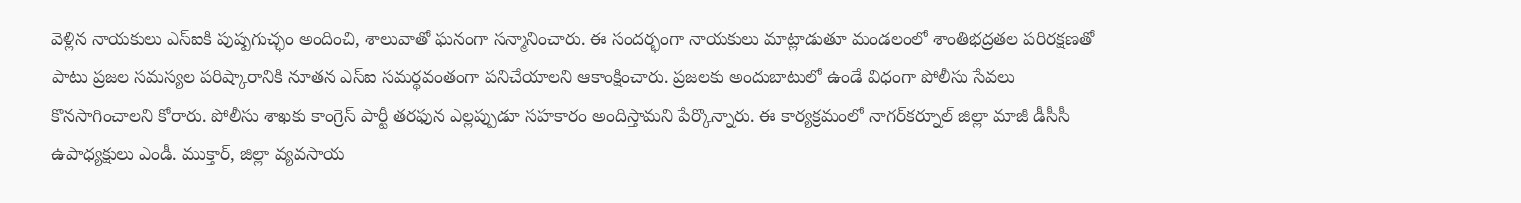వెళ్లిన నాయకులు ఎస్ఐకి పుష్పగుచ్ఛం అందించి, శాలువాతో ఘనంగా సన్మానించారు. ఈ సందర్భంగా నాయకులు మాట్లాడుతూ మండలంలో శాంతిభద్రతల పరిరక్షణతో పాటు ప్రజల సమస్యల పరిష్కారానికి నూతన ఎస్ఐ సమర్థవంతంగా పనిచేయాలని ఆకాంక్షించారు. ప్రజలకు అందుబాటులో ఉండే విధంగా పోలీసు సేవలు కొనసాగించాలని కోరారు. పోలీసు శాఖకు కాంగ్రెస్ పార్టీ తరఫున ఎల్లప్పుడూ సహకారం అందిస్తామని పేర్కొన్నారు. ఈ కార్యక్రమంలో నాగర్‌కర్నూల్ జిల్లా మాజీ డీసీసీ ఉపాధ్యక్షులు ఎండీ. ముక్తార్, జిల్లా వ్యవసాయ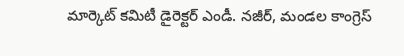మార్కెట్ కమిటీ డైరెక్టర్ ఎండీ. నజీర్, మండల కాంగ్రెస్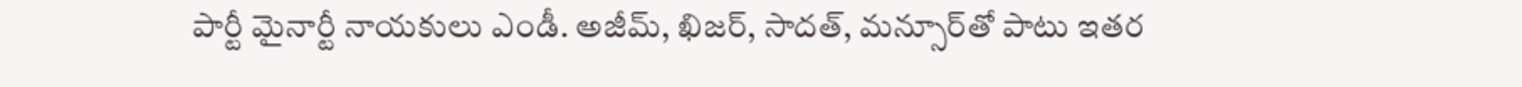పార్టీ మైనార్టీ నాయకులు ఎండీ. అజీమ్, ఖిజర్, సాదత్, మన్సూర్‌తో పాటు ఇతర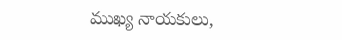ముఖ్య నాయకులు,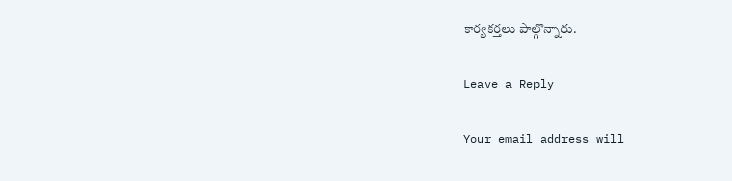కార్యకర్తలు పాల్గొన్నారు.

Leave a Reply

Your email address will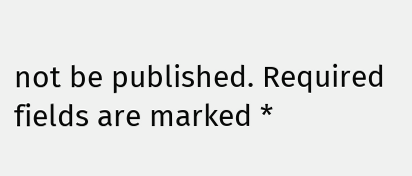not be published. Required fields are marked *